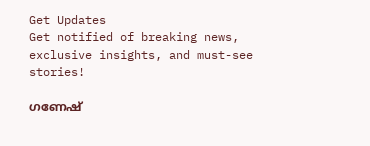Get Updates
Get notified of breaking news, exclusive insights, and must-see stories!

ഗണേഷ്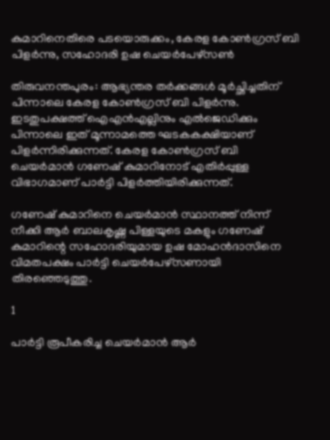കുമാറിനെതിരെ പടയൊരുക്കം, കേരള കോൺഗ്രസ് ബി പിളർന്നു, സഹോദരി ഉഷ ചെയർപേഴ്സൺ

തിരുവനന്തപുരം: ആഭ്യന്തര തര്‍ക്കങ്ങള്‍ മൂര്‍ച്ഛിച്ചതിന് പിന്നാലെ കേരള കോണ്‍ഗ്രസ് ബി പിളര്‍ന്നു. ഇടതുപക്ഷത്ത് ഐഎന്‍എല്ലിനും എല്‍ജെഡിക്കും പിന്നാലെ ഇത് മൂന്നാമത്തെ ഘടകകക്ഷിയാണ് പിളര്‍ന്നിരിക്കുന്നത്. കേരള കോണ്‍ഗ്രസ് ബി ചെയര്‍മാന്‍ ഗണേഷ് കുമാറിനോട് എതിര്‍പ്പുള്ള വിഭാഗമാണ് പാര്‍ട്ടി പിളര്‍ത്തിയിരിക്കുന്നത്.

ഗണേഷ് കുമാറിനെ ചെയര്‍മാന്‍ സ്ഥാനത്ത് നിന്ന് നീക്കി ആര്‍ ബാലകൃഷ്ണ പിള്ളയുടെ മകളും ഗണേഷ് കുമാറിന്റെ സഹോദരിയുമായ ഉഷ മോഹന്‍ദാസിനെ വിമതപക്ഷം പാര്‍ട്ടി ചെയര്‍പേഴ്‌സണായി തിരഞ്ഞെടുത്തു.

1

പാര്‍ട്ടി രൂപീകരിച്ച ചെയര്‍മാന്‍ ആര്‍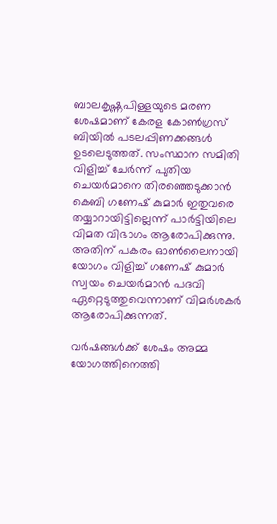ബാലകൃഷ്ണപിള്ളയുടെ മരണ ശേഷമാണ് കേരള കോണ്‍ഗ്രസ് ബിയില്‍ പടലപ്പിണക്കങ്ങള്‍ ഉടലെടുത്തത്. സംസ്ഥാന സമിതി വിളിച്ച് ചേര്‍ന്ന് പുതിയ ചെയര്‍മാനെ തിരഞ്ഞെടുക്കാന്‍ കെബി ഗണേഷ് കുമാര്‍ ഇതുവരെ തയ്യാറായിട്ടില്ലെന്ന് പാര്‍ട്ടിയിലെ വിമത വിഭാഗം ആരോപിക്കുന്നു. അതിന് പകരം ഓണ്‍ലൈനായി യോഗം വിളിച്ച് ഗണേഷ് കുമാര്‍ സ്വയം ചെയര്‍മാന്‍ പദവി ഏറ്റെടുത്തുവെന്നാണ് വിമര്‍ശകര്‍ ആരോപിക്കുന്നത്.

വർഷങ്ങൾക്ക് ശേഷം അമ്മ യോഗത്തിനെത്തി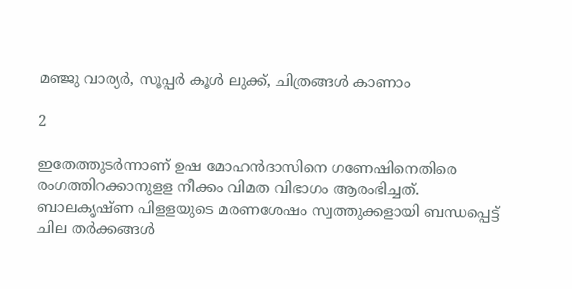മഞ്ജു വാര്യർ, സൂപ്പർ കൂൾ ലുക്ക്, ചിത്രങ്ങൾ കാണാം

2

ഇതേത്തുടര്‍ന്നാണ് ഉഷ മോഹന്‍ദാസിനെ ഗണേഷിനെതിരെ രംഗത്തിറക്കാനുളള നീക്കം വിമത വിഭാഗം ആരംഭിച്ചത്. ബാലകൃഷ്ണ പിളളയുടെ മരണശേഷം സ്വത്തുക്കളായി ബന്ധപ്പെട്ട് ചില തര്‍ക്കങ്ങള്‍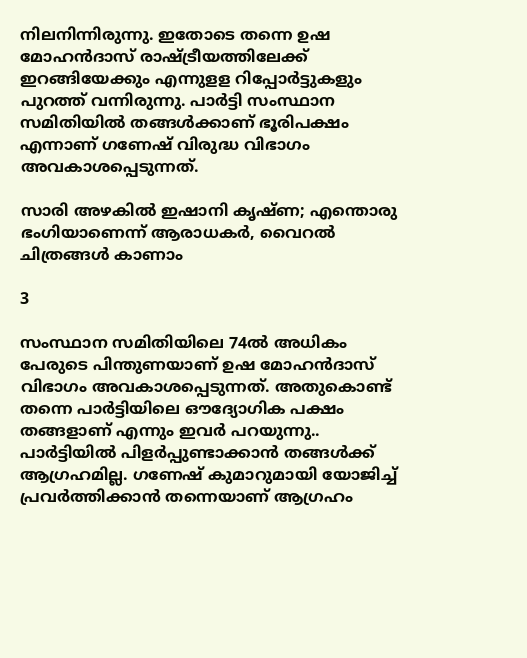നിലനിന്നിരുന്നു. ഇതോടെ തന്നെ ഉഷ മോഹന്‍ദാസ് രാഷ്ട്രീയത്തിലേക്ക് ഇറങ്ങിയേക്കും എന്നുളള റിപ്പോര്‍ട്ടുകളും പുറത്ത് വന്നിരുന്നു. പാര്‍ട്ടി സംസ്ഥാന സമിതിയില്‍ തങ്ങള്‍ക്കാണ് ഭൂരിപക്ഷം എന്നാണ് ഗണേഷ് വിരുദ്ധ വിഭാഗം അവകാശപ്പെടുന്നത്.

സാരി അഴകില്‍ ഇഷാനി കൃഷ്ണ; എന്തൊരു ഭംഗിയാണെന്ന് ആരാധകര്‍, വൈറല്‍ ചിത്രങ്ങള്‍ കാണാം

3

സംസ്ഥാന സമിതിയിലെ 74ല്‍ അധികം പേരുടെ പിന്തുണയാണ് ഉഷ മോഹന്‍ദാസ് വിഭാഗം അവകാശപ്പെടുന്നത്. അതുകൊണ്ട് തന്നെ പാര്‍ട്ടിയിലെ ഔദ്യോഗിക പക്ഷം തങ്ങളാണ് എന്നും ഇവര്‍ പറയുന്നു.. പാര്‍ട്ടിയില്‍ പിളര്‍പ്പുണ്ടാക്കാന്‍ തങ്ങള്‍ക്ക് ആഗ്രഹമില്ല. ഗണേഷ് കുമാറുമായി യോജിച്ച് പ്രവര്‍ത്തിക്കാന്‍ തന്നെയാണ് ആഗ്രഹം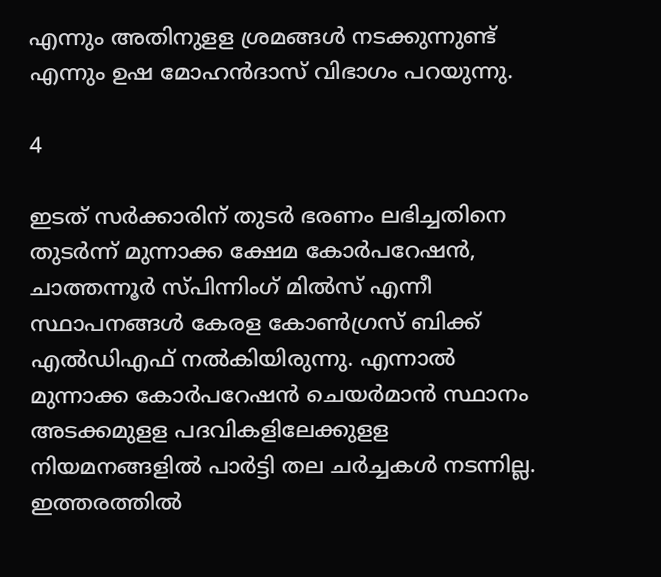എന്നും അതിനുളള ശ്രമങ്ങള്‍ നടക്കുന്നുണ്ട് എന്നും ഉഷ മോഹന്‍ദാസ് വിഭാഗം പറയുന്നു.

4

ഇടത് സര്‍ക്കാരിന് തുടര്‍ ഭരണം ലഭിച്ചതിനെ തുടര്‍ന്ന് മുന്നാക്ക ക്ഷേമ കോര്‍പറേഷന്‍, ചാത്തന്നൂര്‍ സ്പിന്നിംഗ് മില്‍സ് എന്നീ സ്ഥാപനങ്ങള്‍ കേരള കോണ്‍ഗ്രസ് ബിക്ക് എല്‍ഡിഎഫ് നല്‍കിയിരുന്നു. എന്നാല്‍ മുന്നാക്ക കോര്‍പറേഷന്‍ ചെയര്‍മാന്‍ സ്ഥാനം അടക്കമുളള പദവികളിലേക്കുളള നിയമനങ്ങളില്‍ പാര്‍ട്ടി തല ചര്‍ച്ചകള്‍ നടന്നില്ല. ഇത്തരത്തില്‍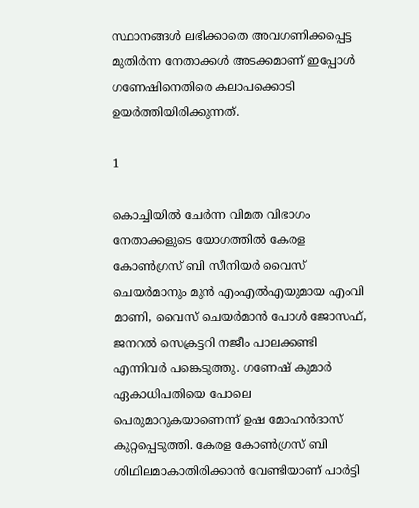സ്ഥാനങ്ങള്‍ ലഭിക്കാതെ അവഗണിക്കപ്പെട്ട മുതിര്‍ന്ന നേതാക്കള്‍ അടക്കമാണ് ഇപ്പോള്‍ ഗണേഷിനെതിരെ കലാപക്കൊടി ഉയര്‍ത്തിയിരിക്കുന്നത്.

1

കൊച്ചിയില്‍ ചേര്‍ന്ന വിമത വിഭാഗം നേതാക്കളുടെ യോഗത്തില്‍ കേരള കോണ്‍ഗ്രസ് ബി സീനിയര്‍ വൈസ് ചെയര്‍മാനും മുന്‍ എംഎല്‍എയുമായ എംവി മാണി, വൈസ് ചെയര്‍മാന്‍ പോള്‍ ജോസഫ്, ജനറല്‍ സെക്രട്ടറി നജീം പാലക്കണ്ടി എന്നിവര്‍ പങ്കെടുത്തു. ഗണേഷ് കുമാര്‍ ഏകാധിപതിയെ പോലെ പെരുമാറുകയാണെന്ന് ഉഷ മോഹന്‍ദാസ് കുറ്റപ്പെടുത്തി. കേരള കോണ്‍ഗ്രസ് ബി ശിഥിലമാകാതിരിക്കാന്‍ വേണ്ടിയാണ് പാര്‍ട്ടി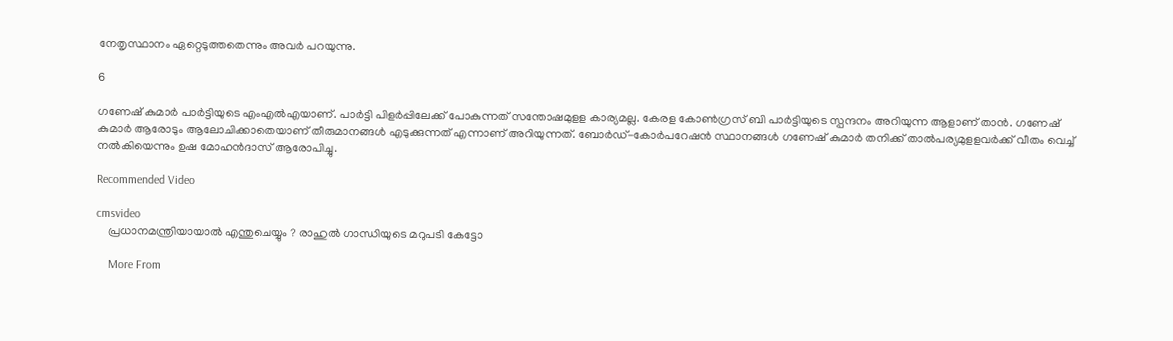നേതൃസ്ഥാനം ഏറ്റെടുത്തതെന്നും അവര്‍ പറയുന്നു.

6

ഗണേഷ് കുമാര്‍ പാര്‍ട്ടിയുടെ എംഎല്‍എയാണ്. പാര്‍ട്ടി പിളര്‍പ്പിലേക്ക് പോകുന്നത് സന്തോഷമുളള കാര്യമല്ല. കേരള കോണ്‍ഗ്രസ് ബി പാര്‍ട്ടിയുടെ സ്പന്ദനം അറിയുന്ന ആളാണ് താന്‍. ഗണേഷ് കുമാര്‍ ആരോടും ആലോചിക്കാതെയാണ് തീരുമാനങ്ങള്‍ എടുക്കുന്നത് എന്നാണ് അറിയുന്നത്. ബോര്‍ഡ്-കോര്‍പറേഷന്‍ സ്ഥാനങ്ങള്‍ ഗണേഷ് കുമാര്‍ തനിക്ക് താല്‍പര്യമുളളവര്‍ക്ക് വീതം വെച്ച് നല്‍കിയെന്നും ഉഷ മോഹന്‍ദാസ് ആരോപിച്ചു.

Recommended Video

cmsvideo
    പ്രധാനമന്ത്രിയായാൽ എന്തുചെയ്യും ? രാഹുൽ ഗാന്ധിയുടെ മറുപടി കേട്ടോ

    More From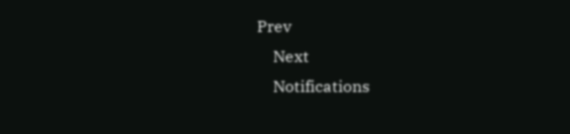Prev
    Next
    Notifications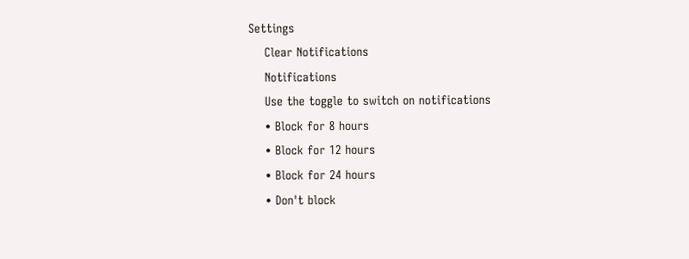Settings
    Clear Notifications
    Notifications
    Use the toggle to switch on notifications
    • Block for 8 hours
    • Block for 12 hours
    • Block for 24 hours
    • Don't block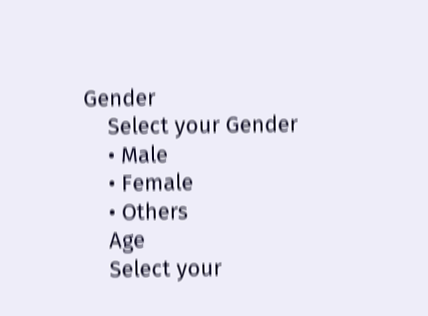Gender
    Select your Gender
    • Male
    • Female
    • Others
    Age
    Select your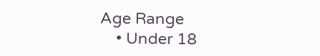Age Range
    • Under 18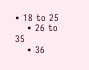• 18 to 25
    • 26 to 35
    • 36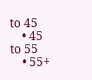to 45
    • 45 to 55
    • 55+